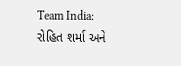Team India: રોહિત શર્મા અને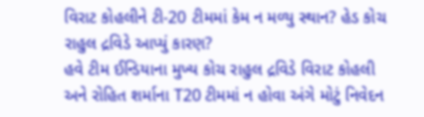વિરાટ કોહલીને ટી-20 ટીમમાં કેમ ન મળ્યુ સ્થાન? હેડ કોચ રાહુલ દ્રવિડે આપ્યું કારણ?
હવે ટીમ ઈન્ડિયાના મુખ્ય કોચ રાહુલ દ્રવિડે વિરાટ કોહલી અને રોહિત શર્માના T20 ટીમમાં ન હોવા અંગે મોટું નિવેદન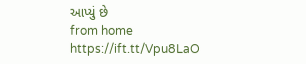આપ્યું છે
from home https://ift.tt/Vpu8LaO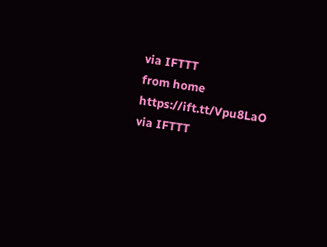via IFTTT
from home https://ift.tt/Vpu8LaO
via IFTTT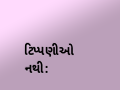ટિપ્પણીઓ નથી: